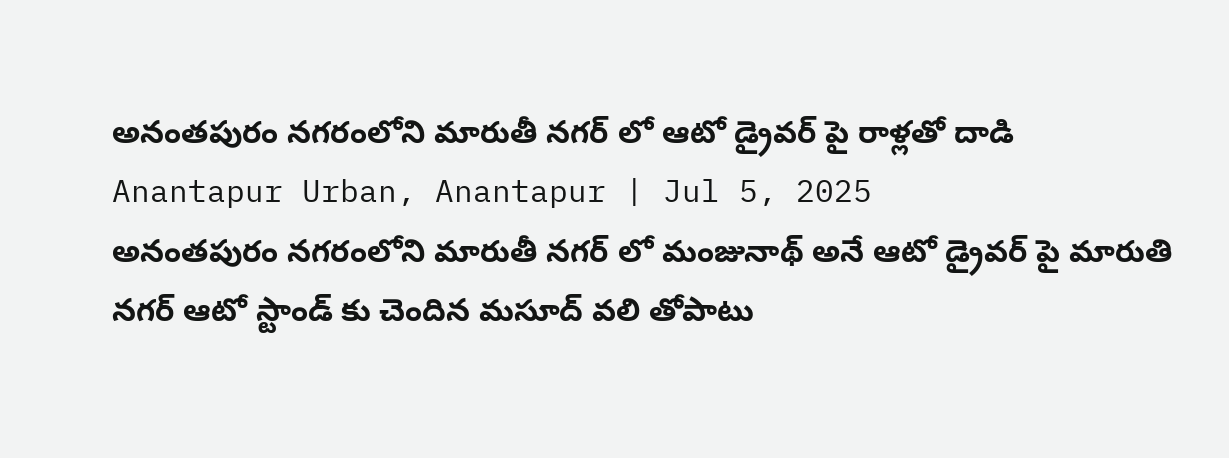అనంతపురం నగరంలోని మారుతీ నగర్ లో ఆటో డ్రైవర్ పై రాళ్లతో దాడి
Anantapur Urban, Anantapur | Jul 5, 2025
అనంతపురం నగరంలోని మారుతీ నగర్ లో మంజునాథ్ అనే ఆటో డ్రైవర్ పై మారుతి నగర్ ఆటో స్టాండ్ కు చెందిన మసూద్ వలి తోపాటు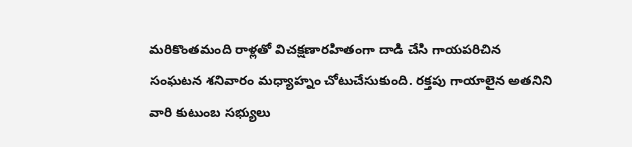మరికొంతమంది రాళ్లతో విచక్షణారహితంగా దాడి చేసి గాయపరిచిన సంఘటన శనివారం మధ్యాహ్నం చోటుచేసుకుంది. రక్తపు గాయాలైన అతనిని వారి కుటుంబ సభ్యులు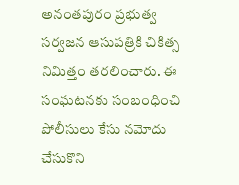అనంతపురం ప్రభుత్వ సర్వజన ఆసుపత్రికి చికిత్స నిమిత్తం తరలించారు. ఈ సంఘటనకు సంబంధించి పోలీసులు కేసు నమోదు చేసుకొని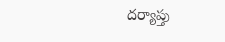దర్యాప్తు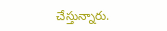చేస్తున్నారు.